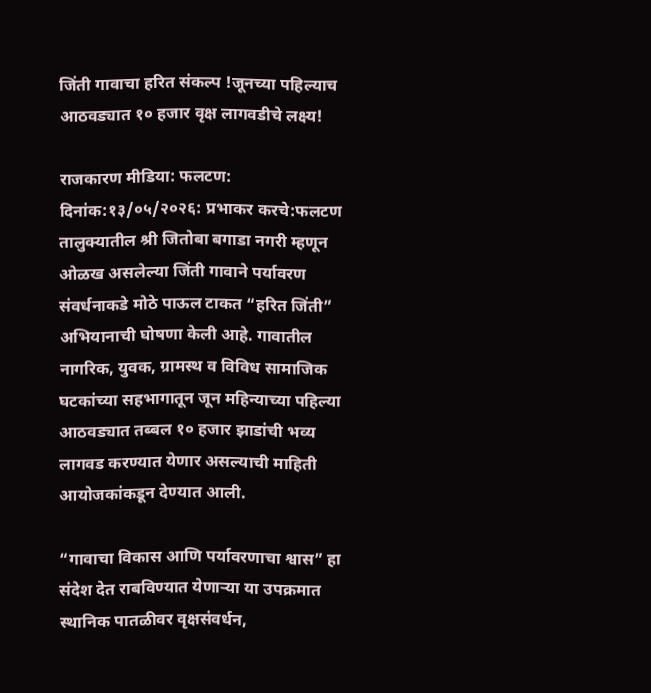जिंती गावाचा हरित संकल्प !जूनच्या पहिल्याच आठवड्यात १० हजार वृक्ष लागवडीचे लक्ष्य!

राजकारण मीडिया: फलटण: दिनांक:१३/०५/२०२६: प्रभाकर करचे:फलटण तालुक्यातील श्री जितोबा बगाडा नगरी म्हणून ओळख असलेल्या जिंती गावाने पर्यावरण संवर्धनाकडे मोठे पाऊल टाकत “हरित जिंती” अभियानाची घोषणा केली आहे. गावातील नागरिक, युवक, ग्रामस्थ व विविध सामाजिक घटकांच्या सहभागातून जून महिन्याच्या पहिल्या आठवड्यात तब्बल १० हजार झाडांची भव्य लागवड करण्यात येणार असल्याची माहिती आयोजकांकडून देण्यात आली.

“गावाचा विकास आणि पर्यावरणाचा श्वास” हा संदेश देत राबविण्यात येणाऱ्या या उपक्रमात स्थानिक पातळीवर वृक्षसंवर्धन,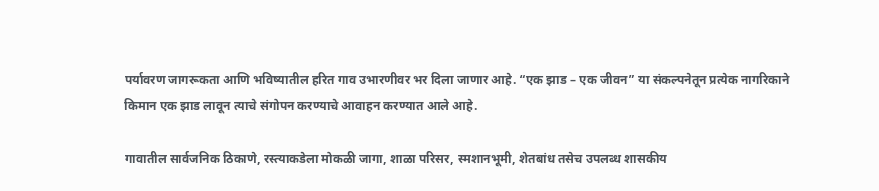पर्यावरण जागरूकता आणि भविष्यातील हरित गाव उभारणीवर भर दिला जाणार आहे. “एक झाड – एक जीवन” या संकल्पनेतून प्रत्येक नागरिकाने किमान एक झाड लावून त्याचे संगोपन करण्याचे आवाहन करण्यात आले आहे.

गावातील सार्वजनिक ठिकाणे, रस्त्याकडेला मोकळी जागा, शाळा परिसर, स्मशानभूमी, शेतबांध तसेच उपलब्ध शासकीय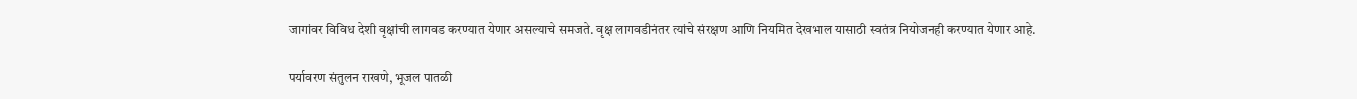जागांवर विविध देशी वृक्षांची लागवड करण्यात येणार असल्याचे समजते. वृक्ष लागवडीनंतर त्यांचे संरक्षण आणि नियमित देखभाल यासाठी स्वतंत्र नियोजनही करण्यात येणार आहे.

पर्यावरण संतुलन राखणे, भूजल पातळी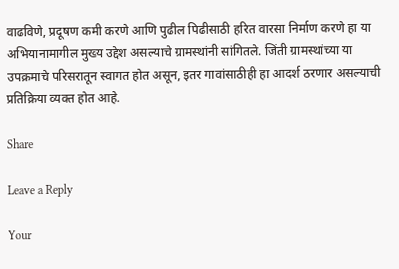वाढविणे, प्रदूषण कमी करणे आणि पुढील पिढीसाठी हरित वारसा निर्माण करणे हा या अभियानामागील मुख्य उद्देश असल्याचे ग्रामस्थांनी सांगितले. जिंती ग्रामस्थांच्या या उपक्रमाचे परिसरातून स्वागत होत असून, इतर गावांसाठीही हा आदर्श ठरणार असल्याची प्रतिक्रिया व्यक्त होत आहे.

Share

Leave a Reply

Your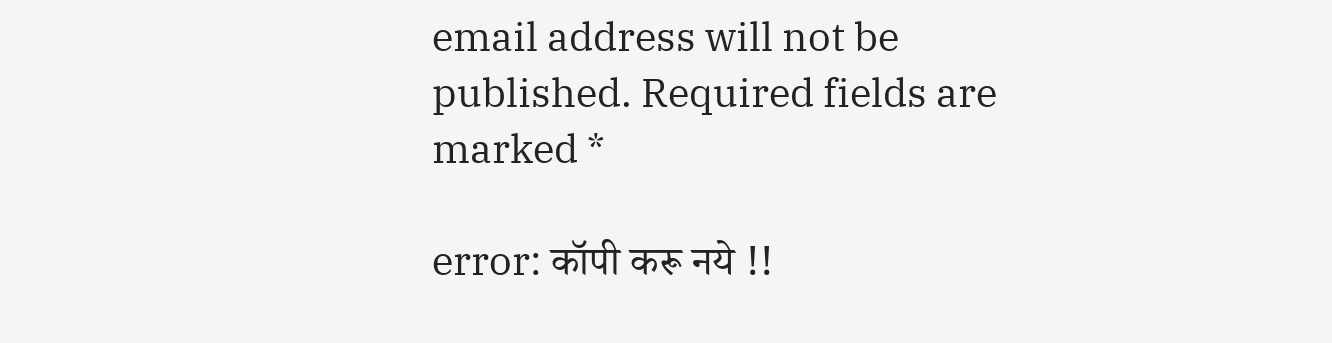email address will not be published. Required fields are marked *

error: कॉपी करू नये !!